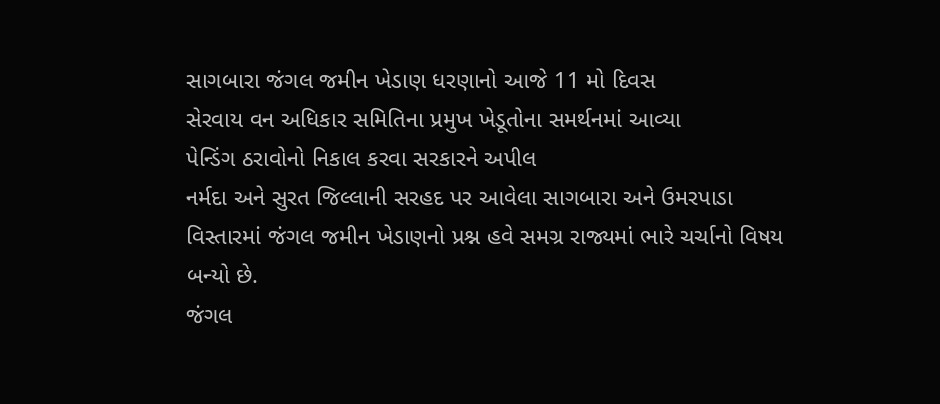સાગબારા જંગલ જમીન ખેડાણ ધરણાનો આજે 11 મો દિવસ
સેરવાય વન અધિકાર સમિતિના પ્રમુખ ખેડૂતોના સમર્થનમાં આવ્યા
પેન્ડિંગ ઠરાવોનો નિકાલ કરવા સરકારને અપીલ
નર્મદા અને સુરત જિલ્લાની સરહદ પર આવેલા સાગબારા અને ઉમરપાડા વિસ્તારમાં જંગલ જમીન ખેડાણનો પ્રશ્ન હવે સમગ્ર રાજ્યમાં ભારે ચર્ચાનો વિષય બન્યો છે.
જંગલ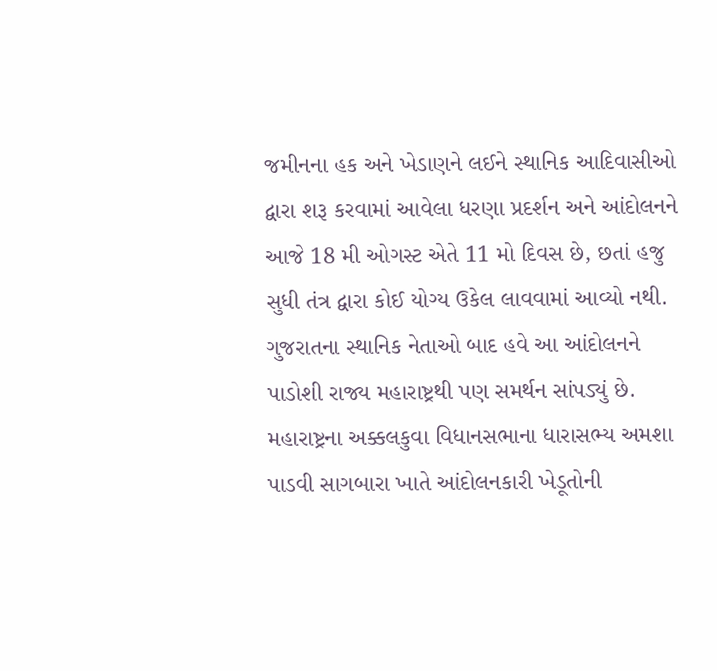જમીનના હક અને ખેડાણને લઈને સ્થાનિક આદિવાસીઓ દ્વારા શરૂ કરવામાં આવેલા ધરણા પ્રદર્શન અને આંદોલનને આજે 18 મી ઓગસ્ટ એતે 11 મો દિવસ છે, છતાં હજુ સુધી તંત્ર દ્વારા કોઈ યોગ્ય ઉકેલ લાવવામાં આવ્યો નથી. ગુજરાતના સ્થાનિક નેતાઓ બાદ હવે આ આંદોલનને પાડોશી રાજ્ય મહારાષ્ટ્રથી પણ સમર્થન સાંપડ્યું છે. મહારાષ્ટ્રના અક્કલકુવા વિધાનસભાના ધારાસભ્ય અમશા પાડવી સાગબારા ખાતે આંદોલનકારી ખેડૂતોની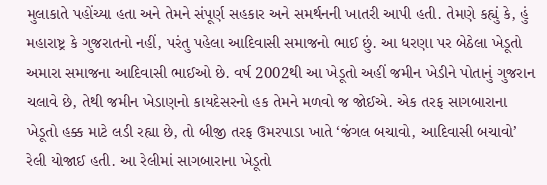મુલાકાતે પહોંચ્યા હતા અને તેમને સંપૂર્ણ સહકાર અને સમર્થનની ખાતરી આપી હતી. તેમણે કહ્યું કે, હું મહારાષ્ટ્ર કે ગુજરાતનો નહીં, પરંતુ પહેલા આદિવાસી સમાજનો ભાઈ છું. આ ધરણા પર બેઠેલા ખેડૂતો અમારા સમાજના આદિવાસી ભાઈઓ છે. વર્ષ 2002થી આ ખેડૂતો અહીં જમીન ખેડીને પોતાનું ગુજરાન ચલાવે છે, તેથી જમીન ખેડાણનો કાયદેસરનો હક તેમને મળવો જ જોઈએ. એક તરફ સાગબારાના ખેડૂતો હક્ક માટે લડી રહ્યા છે, તો બીજી તરફ ઉમરપાડા ખાતે ‘જંગલ બચાવો, આદિવાસી બચાવો’ રેલી યોજાઈ હતી. આ રેલીમાં સાગબારાના ખેડૂતો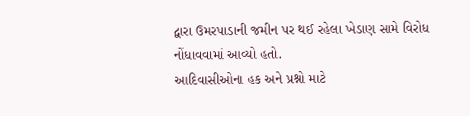દ્વારા ઉમરપાડાની જમીન પર થઈ રહેલા ખેડાણ સામે વિરોધ નોંધાવવામાં આવ્યો હતો.
આદિવાસીઓના હક અને પ્રશ્નો માટે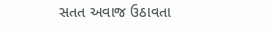સતત અવાજ ઉઠાવતા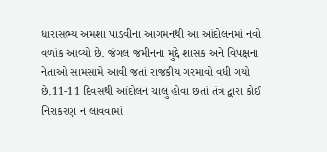ધારાસભ્ય અમશા પાડવીના આગમનથી આ આંદોલનમાં નવો વળાંક આવ્યો છે. જંગલ જમીનના મુદ્દે શાસક અને વિપક્ષના નેતાઓ સામસામે આવી જતાં રાજકીય ગરમાવો વધી ગયો છે.11-11 દિવસથી આંદોલન ચાલુ હોવા છતાં તંત્ર દ્વારા કોઈ નિરાકરણ ન લાવવામાં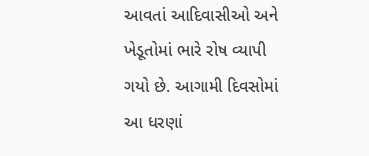આવતાં આદિવાસીઓ અને ખેડૂતોમાં ભારે રોષ વ્યાપી ગયો છે. આગામી દિવસોમાં આ ધરણાં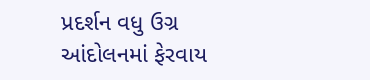પ્રદર્શન વધુ ઉગ્ર આંદોલનમાં ફેરવાય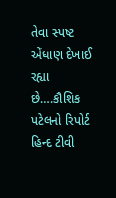તેવા સ્પષ્ટ એંધાણ દેખાઈ રહ્યા છે….કૌશિક પટેલનો રિપોર્ટ હિન્દ ટીવી